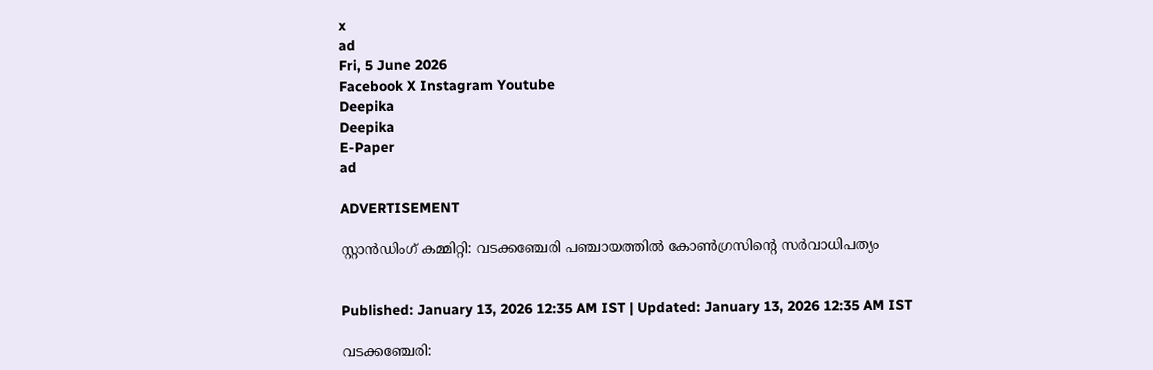x
ad
Fri, 5 June 2026
Facebook X Instagram Youtube
Deepika
Deepika
E-Paper
ad

ADVERTISEMENT

സ്റ്റാൻഡിംഗ് കമ്മിറ്റി: വടക്കഞ്ചേരി പഞ്ചായത്തിൽ കോൺഗ്രസിന്‍റെ സർവാധിപത്യം


Published: January 13, 2026 12:35 AM IST | Updated: January 13, 2026 12:35 AM IST

വടക്കഞ്ചേരി: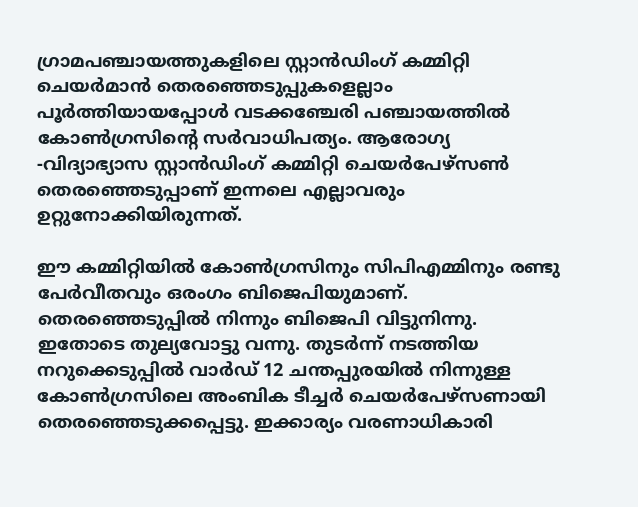ഗ്രാമപഞ്ചായത്തുകളിലെ സ്റ്റാൻഡിംഗ് കമ്മിറ്റി ചെയർമാൻ തെരഞ്ഞെടുപ്പുകളെല്ലാം പൂർത്തിയായപ്പോൾ വടക്കഞ്ചേരി പഞ്ചായത്തിൽ കോൺഗ്രസിന്‍റെ സർവാധിപത്യം. ആരോഗ്യ -വിദ്യാഭ്യാസ സ്റ്റാൻഡിംഗ് കമ്മിറ്റി ചെയർപേഴ്സൺ തെരഞ്ഞെടുപ്പാണ് ഇന്നലെ എല്ലാവരും ഉറ്റുനോക്കിയിരുന്നത്.

ഈ കമ്മിറ്റിയിൽ കോൺഗ്രസിനും സിപിഎമ്മിനും രണ്ടു പേർവീതവും ഒരംഗം ബിജെപിയുമാണ്. തെരഞ്ഞെടുപ്പിൽ നിന്നും ബിജെപി വിട്ടുനിന്നു. ഇതോടെ തുല്യവോട്ടു വന്നു. തുടർന്ന് നടത്തിയ നറുക്കെടുപ്പിൽ വാർഡ് 12 ചന്തപ്പുരയിൽ നിന്നുള്ള കോൺഗ്രസിലെ അംബിക ടീച്ചർ ചെയർപേഴ്സണായി തെരഞ്ഞെടുക്കപ്പെട്ടു. ഇക്കാര്യം വരണാധികാരി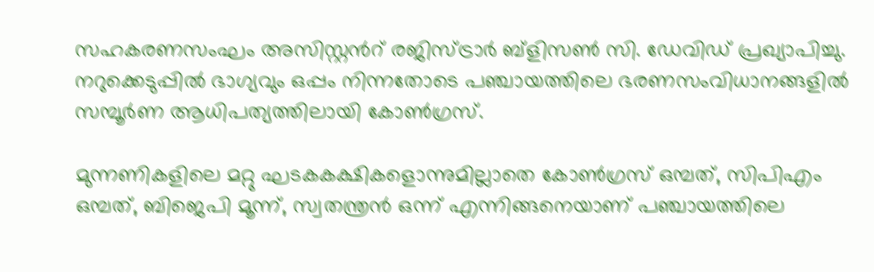സഹകരണസംഘം അസിസ്റ്റന്‍റ് രജിസ്ട്രാർ ബ്ളിസൺ സി. ഡേവിഡ് പ്രഖ്യാപിച്ചു. നറുക്കെടുപ്പിൽ ഭാഗ്യവും ഒപ്പം നിന്നതോടെ പഞ്ചായത്തിലെ ഭരണസംവിധാനങ്ങളിൽ സമ്പൂർണ ആധിപത്യത്തിലായി കോൺഗ്രസ്.

മുന്നണികളിലെ മറ്റു ഘടകകക്ഷികളൊന്നുമില്ലാതെ കോൺഗ്രസ് ഒമ്പത്, സിപിഎം ഒമ്പത്, ബിജെപി മൂന്ന്, സ്വതന്ത്രൻ ഒന്ന് എന്നിങ്ങനെയാണ് പഞ്ചായത്തിലെ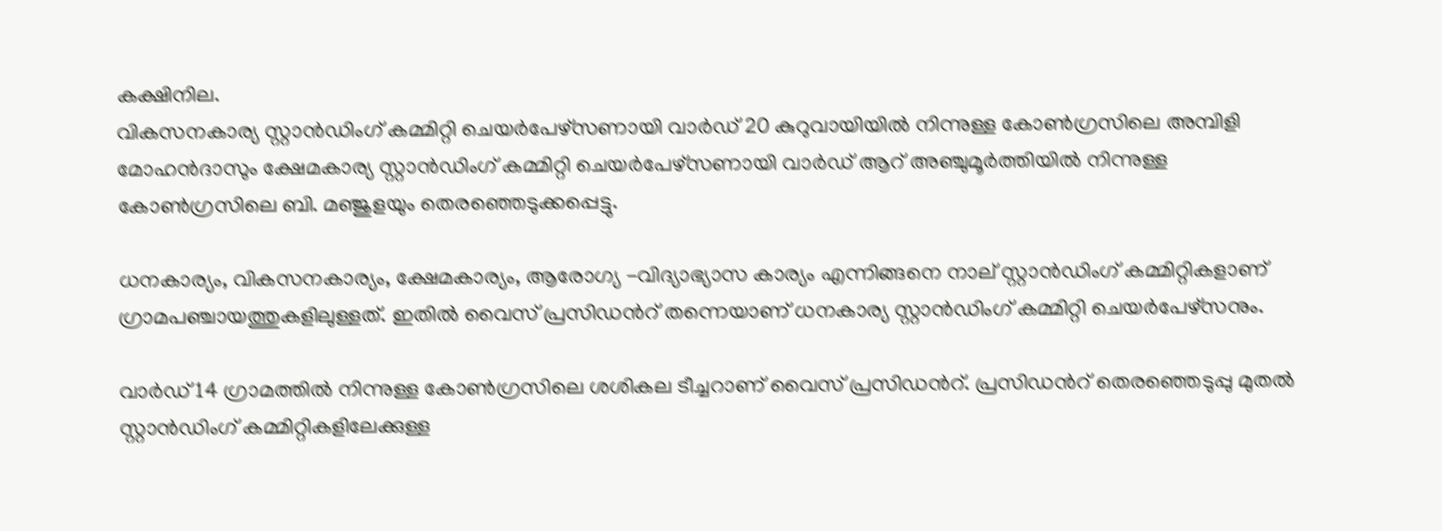കക്ഷിനില.
വികസനകാര്യ സ്റ്റാൻഡിംഗ് കമ്മിറ്റി ചെയർപേഴ്സണായി വാർഡ് 20 കുറുവായിയിൽ നിന്നുള്ള കോൺഗ്രസിലെ അമ്പിളി മോഹൻദാസും ക്ഷേമകാര്യ സ്റ്റാൻഡിംഗ് കമ്മിറ്റി ചെയർപേഴ്സണായി വാർഡ് ആറ് അഞ്ചുമൂർത്തിയിൽ നിന്നുള്ള കോൺഗ്രസിലെ ബി. മഞ്ജുളയും തെരഞ്ഞെടുക്കപ്പെട്ടു.

ധനകാര്യം, വികസനകാര്യം, ക്ഷേമകാര്യം, ആരോഗ്യ -വിദ്യാഭ്യാസ കാര്യം എന്നിങ്ങനെ നാല് സ്റ്റാൻഡിംഗ് കമ്മിറ്റികളാണ് ഗ്രാമപഞ്ചായത്തുകളിലുള്ളത്. ഇതിൽ വൈസ് പ്രസിഡന്‍റ് തന്നെയാണ് ധനകാര്യ സ്റ്റാൻഡിംഗ് കമ്മിറ്റി ചെയർപേഴ്സനും.

വാർഡ് 14 ഗ്രാമത്തിൽ നിന്നുള്ള കോൺഗ്രസിലെ ശശികല ടീച്ചറാണ് വൈസ് പ്രസിഡന്‍റ്. പ്രസിഡന്‍റ് തെരഞ്ഞെടുപ്പു മുതൽ സ്റ്റാൻഡിംഗ് കമ്മിറ്റികളിലേക്കുള്ള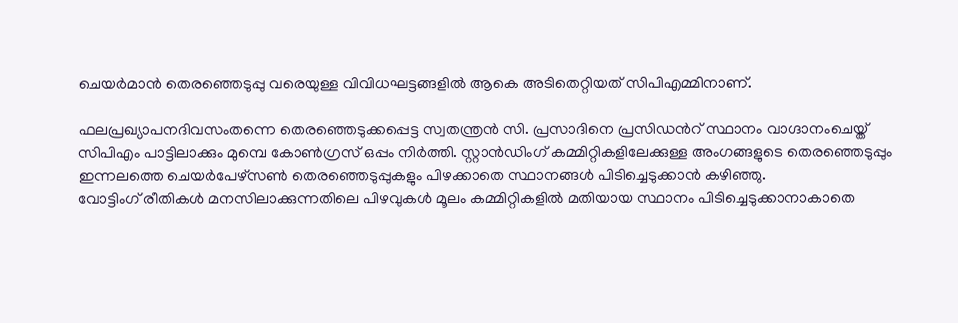ചെയർമാൻ തെരഞ്ഞെടുപ്പു വരെയുള്ള വിവിധഘട്ടങ്ങളിൽ ആകെ അടിതെറ്റിയത് സിപിഎമ്മിനാണ്.

ഫലപ്രഖ്യാപനദിവസംതന്നെ തെരഞ്ഞെടുക്കപ്പെട്ട സ്വതന്ത്രൻ സി. പ്രസാദിനെ പ്രസിഡന്‍റ് സ്ഥാനം വാഗ്ദാനംചെയ്ത് സിപിഎം പാട്ടിലാക്കും മുമ്പെ കോൺഗ്രസ്‌ ഒപ്പം നിർത്തി. സ്റ്റാൻഡിംഗ് കമ്മിറ്റികളിലേക്കുള്ള അംഗങ്ങളുടെ തെരഞ്ഞെടുപ്പും ഇന്നലത്തെ ചെയർപേഴ്സൺ തെരഞ്ഞെടുപ്പുകളും പിഴക്കാതെ സ്ഥാനങ്ങൾ പിടിച്ചെടുക്കാൻ കഴിഞ്ഞു.
വോട്ടിംഗ് രീതികൾ മനസിലാക്കുന്നതിലെ പിഴവുകൾ മൂലം കമ്മിറ്റികളിൽ മതിയായ സ്ഥാനം പിടിച്ചെടുക്കാനാകാതെ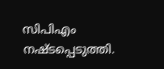സിപിഎം നഷ്ടപ്പെടുത്തി.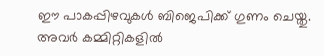ഈ പാകപ്പിഴവുകൾ ബിജെപിക്ക് ഗുണം ചെയ്തു. അവർ കമ്മിറ്റികളിൽ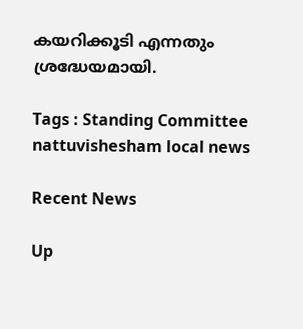കയറിക്കൂടി എന്നതും ശ്രദ്ധേയമായി.

Tags : Standing Committee nattuvishesham local news

Recent News

Up